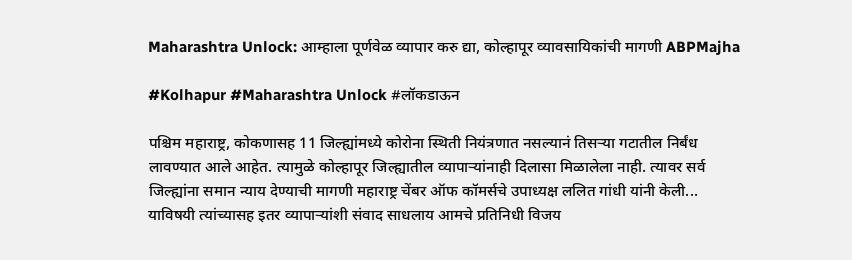Maharashtra Unlock: आम्हाला पूर्णवेळ व्यापार करु द्या, कोल्हापूर व्यावसायिकांची मागणी ABPMajha

#Kolhapur #Maharashtra Unlock #लॉकडाऊन

पश्चिम महाराष्ट्र, कोकणासह 11 जिल्ह्यांमध्ये कोरोना स्थिती नियंत्रणात नसल्यानं तिसऱ्या गटातील निर्बंध लावण्यात आले आहेत. त्यामुळे कोल्हापूर जिल्ह्यातील व्यापाऱ्यांनाही दिलासा मिळालेला नाही. त्यावर सर्व जिल्ह्यांना समान न्याय देण्याची मागणी महाराष्ट्र चेंबर ऑफ कॉमर्सचे उपाध्यक्ष ललित गांधी यांनी केली...  याविषयी त्यांच्यासह इतर व्यापाऱ्यांशी संवाद साधलाय आमचे प्रतिनिधी विजय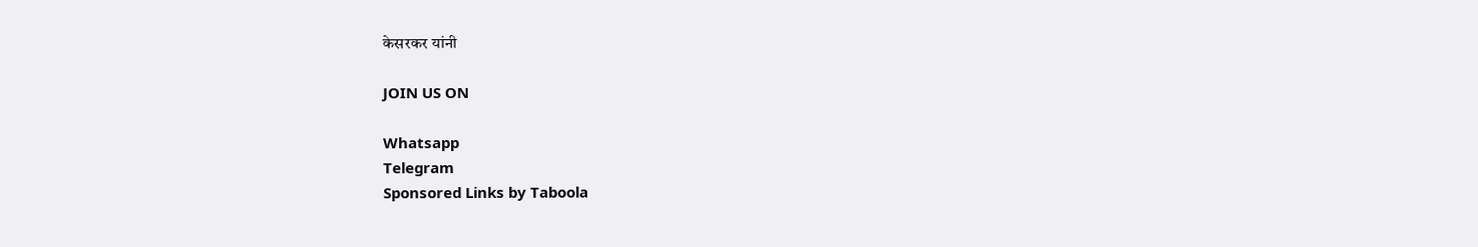केसरकर यांनी

JOIN US ON

Whatsapp
Telegram
Sponsored Links by Taboola